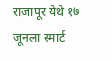राजापूर येथे १७ जूनला स्मार्ट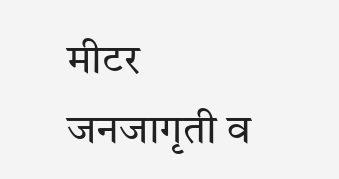मीटर जनजागृती व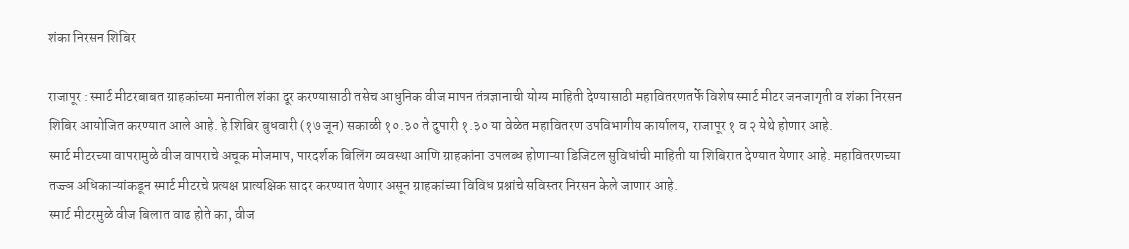शंका निरसन शिबिर

राजापूर : स्मार्ट मीटरबाबत ग्राहकांच्या मनातील शंका दूर करण्यासाठी तसेच आधुनिक वीज मापन तंत्रज्ञानाची योग्य माहिती देण्यासाठी महावितरणतर्फे विशेष स्मार्ट मीटर जनजागृती व शंका निरसन शिबिर आयोजित करण्यात आले आहे. हे शिबिर बुधवारी (१७ जून) सकाळी १०.३० ते दुपारी १.३० या वेळेत महावितरण उपविभागीय कार्यालय, राजापूर १ व २ येथे होणार आहे.
स्मार्ट मीटरच्या वापरामुळे वीज वापराचे अचूक मोजमाप, पारदर्शक बिलिंग व्यवस्था आणि ग्राहकांना उपलब्ध होणाऱ्या डिजिटल सुविधांची माहिती या शिबिरात देण्यात येणार आहे. महावितरणच्या तज्ज्ञ अधिकाऱ्यांकडून स्मार्ट मीटरचे प्रत्यक्ष प्रात्यक्षिक सादर करण्यात येणार असून ग्राहकांच्या विविध प्रश्नांचे सविस्तर निरसन केले जाणार आहे.
स्मार्ट मीटरमुळे वीज बिलात वाढ होते का, वीज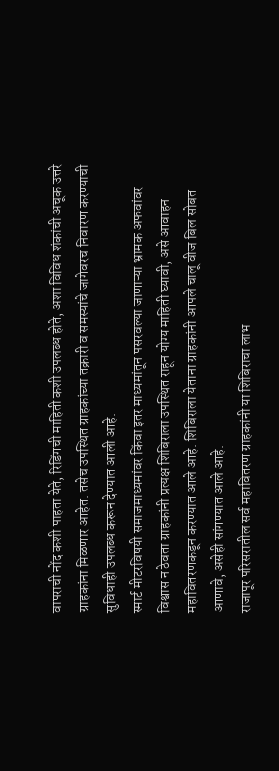वापराची नोंद कशी पाहता येते, रिडिंगची माहिती कशी उपलब्ध होते, अशा विविध शंकांची अचूक उत्तरे ग्राहकांना मिळणार आहेत. तसेच उपस्थित ग्राहकांच्या तक्रारी व समस्यांचे जागेवरच निवारण करण्याची सुविधाही उपलब्ध करून देण्यात आली आहे.
स्मार्ट मीटरविषयी समाजमाध्यमांवर किंवा इतर माध्यमांतून पसरवल्या जाणाऱ्या भ्रामक अफवांवर विश्वास न ठेवता ग्राहकांनी प्रत्यक्ष शिबिराला उपस्थित राहून योग्य माहिती घ्यावी, असे आवाहन महावितरणकडून करण्यात आले आहे. शिबिराला येताना ग्राहकांनी आपले चालू वीज बिल सोबत आणावे, असेही सांगण्यात आले आहे.
राजापूर परिसरातील सर्व महावितरण ग्राहकांनी या शिबिराचा लाभ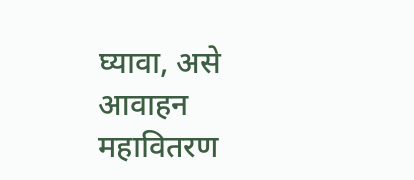घ्यावा, असे आवाहन महावितरण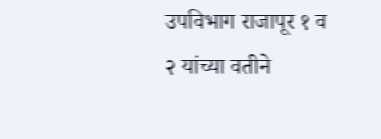उपविभाग राजापूर १ व २ यांच्या वतीने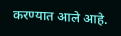करण्यात आले आहे.